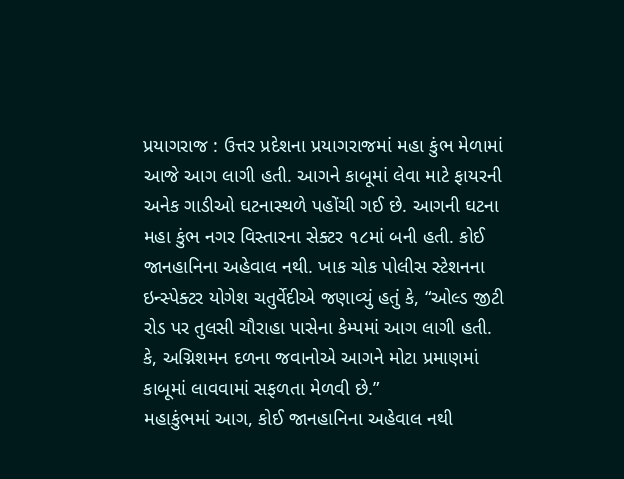પ્રયાગરાજ : ઉત્તર પ્રદેશના પ્રયાગરાજમાં મહા કુંભ મેળામાં આજે આગ લાગી હતી. આગને કાબૂમાં લેવા માટે ફાયરની અનેક ગાડીઓ ઘટનાસ્થળે પહોંચી ગઈ છે. આગની ઘટના મહા કુંભ નગર વિસ્તારના સેક્ટર ૧૮માં બની હતી. કોઈ જાનહાનિના અહેવાલ નથી. ખાક ચોક પોલીસ સ્ટેશનના ઇન્સ્પેક્ટર યોગેશ ચતુર્વેદીએ જણાવ્યું હતું કે, “ઓલ્ડ જીટી રોડ પર તુલસી ચૌરાહા પાસેના કેમ્પમાં આગ લાગી હતી. કે, અગ્નિશમન દળના જવાનોએ આગને મોટા પ્રમાણમાં કાબૂમાં લાવવામાં સફળતા મેળવી છે.”
મહાકુંભમાં આગ, કોઈ જાનહાનિના અહેવાલ નથી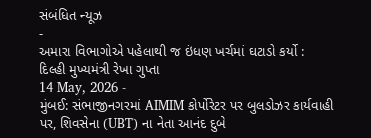સંબંધિત ન્યૂઝ
-
અમારા વિભાગોએ પહેલાથી જ ઇંધણ ખર્ચમાં ઘટાડો કર્યો : દિલ્હી મુખ્યમંત્રી રેખા ગુપ્તા
14 May, 2026 -
મુંબઈ: સંભાજીનગરમાં AIMIM કોર્પોરેટર પર બુલડોઝર કાર્યવાહી પર, શિવસેના (UBT) ના નેતા આનંદ દુબે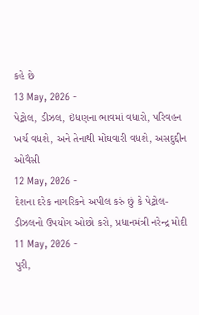કહે છે
13 May, 2026 -
પેટ્રોલ, ડીઝલ, ઇંધણના ભાવમાં વધારો, પરિવહન ખર્ચ વધશે, અને તેનાથી મોંઘવારી વધશે, અસદુદ્દીન ઓવૈસી
12 May, 2026 -
દેશના દરેક નાગરિકને અપીલ કરું છું કે પેટ્રોલ-ડીઝલનો ઉપયોગ ઓછો કરો, પ્રધાનમંત્રી નરેન્દ્ર મોદી
11 May, 2026 -
પુરી,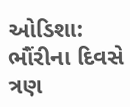ઓડિશા: ભૌંરીના દિવસે ત્રણ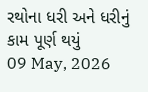રથોના ધરી અને ધરીનું કામ પૂર્ણ થયું
09 May, 2026